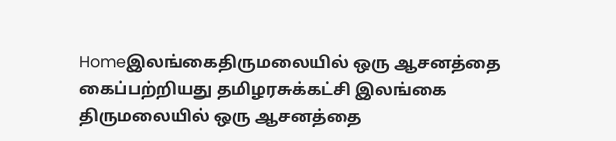Homeஇலங்கைதிருமலையில் ஒரு ஆசனத்தை கைப்பற்றியது தமிழரசுக்கட்சி இலங்கை திருமலையில் ஒரு ஆசனத்தை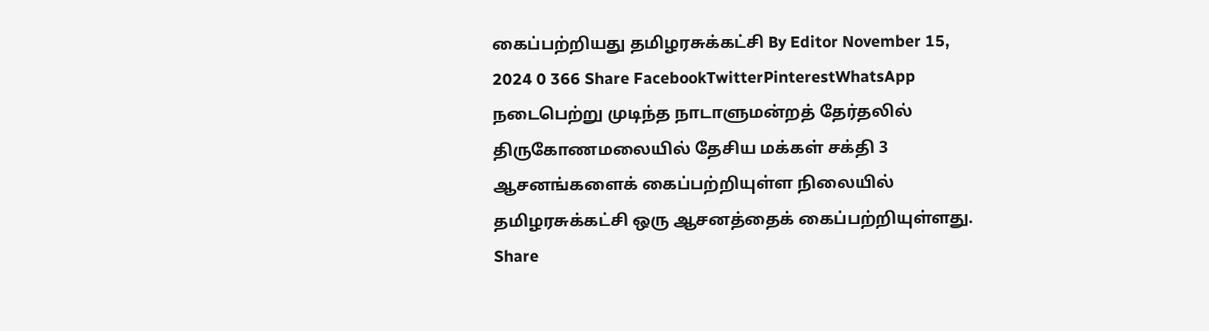கைப்பற்றியது தமிழரசுக்கட்சி By Editor November 15, 2024 0 366 Share FacebookTwitterPinterestWhatsApp நடைபெற்று முடிந்த நாடாளுமன்றத் தேர்தலில் திருகோணமலையில் தேசிய மக்கள் சக்தி 3 ஆசனங்களைக் கைப்பற்றியுள்ள நிலையில் தமிழரசுக்கட்சி ஒரு ஆசனத்தைக் கைப்பற்றியுள்ளது. Share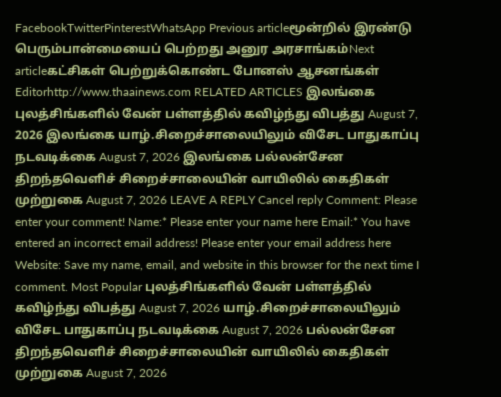FacebookTwitterPinterestWhatsApp Previous articleமூன்றில் இரண்டு பெரும்பான்மையைப் பெற்றது அனுர அரசாங்கம்Next articleகட்சிகள் பெற்றுக்கொண்ட போனஸ் ஆசனங்கள் Editorhttp://www.thaainews.com RELATED ARTICLES இலங்கை புலத்சிங்களில் வேன் பள்ளத்தில் கவிழ்ந்து விபத்து August 7, 2026 இலங்கை யாழ்.சிறைச்சாலையிலும் விசேட பாதுகாப்பு நடவடிக்கை August 7, 2026 இலங்கை பல்லன்சேன திறந்தவெளிச் சிறைச்சாலையின் வாயிலில் கைதிகள் முற்றுகை August 7, 2026 LEAVE A REPLY Cancel reply Comment: Please enter your comment! Name:* Please enter your name here Email:* You have entered an incorrect email address! Please enter your email address here Website: Save my name, email, and website in this browser for the next time I comment. Most Popular புலத்சிங்களில் வேன் பள்ளத்தில் கவிழ்ந்து விபத்து August 7, 2026 யாழ்.சிறைச்சாலையிலும் விசேட பாதுகாப்பு நடவடிக்கை August 7, 2026 பல்லன்சேன திறந்தவெளிச் சிறைச்சாலையின் வாயிலில் கைதிகள் முற்றுகை August 7, 2026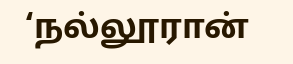‘நல்லூரான்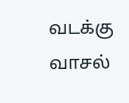வடக்கு வாசல்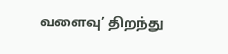வளைவு’ திறந்து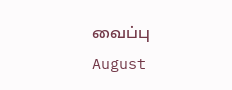வைப்பு August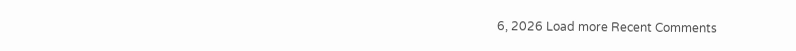6, 2026 Load more Recent Comments